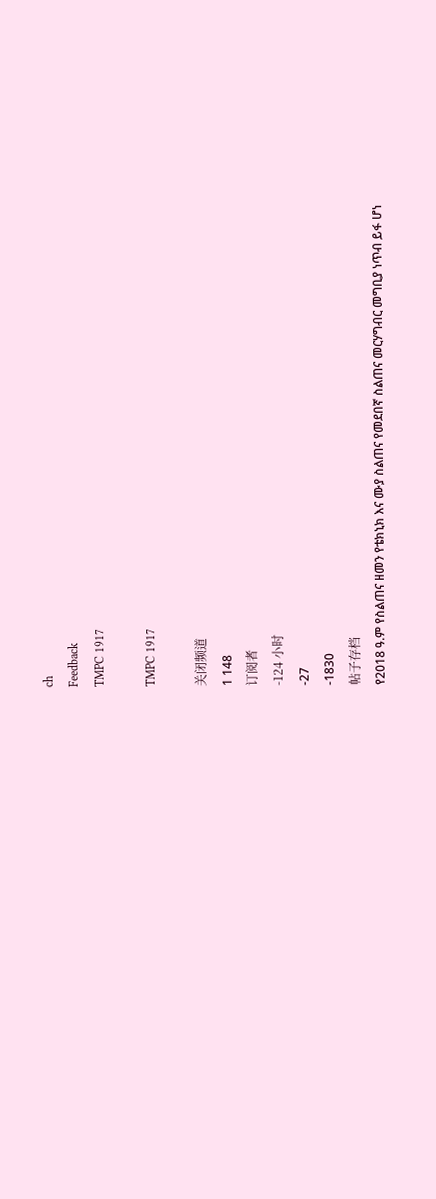ch
Feedback
TMPC 1917

TMPC 1917

关闭频道
1 148
订阅者
-124 小时
-27
-1830
帖子存档
የ2018 ዓ.ም የስልጠና ዘመን የቴክኒክ እና ሙያ ስልጠና የመደበኛ ስልጠና መርሃግብር መግቢያ ነጥብ ይፋ ሆነ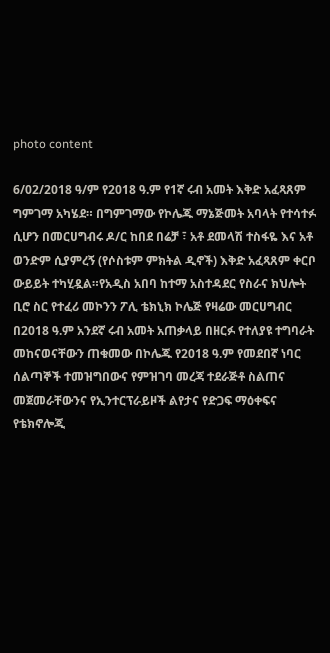photo content

6/02/2018 ዓ/ም የ2018 ዓ.ም የ1ኛ ሩብ አመት እቅድ አፈጻጸም ግምገማ አካሄደ። በግምገማው የኮሌጁ ማኔጅመት አባላት የተሳተፉ ሲሆን በመርሀግብሩ ዶ/ር ከበደ በሬቻ ፣ አቶ ደመላሽ ተስፋዬ እና አቶ ወንድም ሲያምረኝ (የሶስቱም ምክትል ዲኖች) እቅድ አፈጻጸም ቀርቦ ውይይት ተካሂዷል።የአዲስ አበባ ከተማ አስተዳደር የስራና ክህሎት ቢሮ ስር የተፈሪ መኮንን ፖሊ ቴክኒክ ኮሌጅ የዛሬው መርሀግብር በ2018 ዓ.ም አንደኛ ሩብ አመት አጠቃላይ በዘርፉ የተለያዩ ተግባራት መከናወናቸውን ጠቁመው በኮሌጁ የ2018 ዓ.ም የመደበኛ ነባር ሰልጣኞች ተመዝግበውና የምዝገባ መረጃ ተደራጅቶ ስልጠና መጀመራቸውንና የኢንተርፕራይዞች ልየታና የድጋፍ ማዕቀፍና የቴክኖሎጂ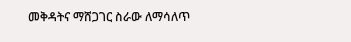መቅዳትና ማሸጋገር ስራው ለማሳለጥ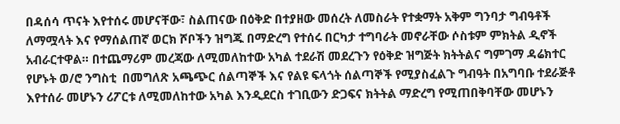በዳሰሳ ጥናት እየተሰሩ መሆናቸው፣ ስልጠናው በዕቅድ በተያዘው መሰረት ለመስራት የተቋማት አቅም ግንባታ ግብዓቶች ለማሟላት እና የማሰልጠኛ ወርክ ሾቦችን ዝግጁ በማድረግ የተሰሩ በርካታ ተግባራት መኖራቸው ሶስቱም ምክትል ዲኖች አብራርተዋል። በተጨማሪም መረጃው ለሚመለከተው አካል ተደራሽ መደረጉን የዕቅድ ዝግጅት ክትትልና ግምገማ ዳሬክተር የሆኑት ወ/ሮ ንግስቲ  በመግለጽ አጫጭር ሰልጣኞች እና የልዩ ፍላጎት ሰልጣኞች የሚያስፈልጉ ግብዓት በአግባቡ ተደራጅቶ እየተሰራ መሆኑን ሪፖርቱ ለሚመለከተው አካል እንዲደርስ ተገቢውን ድጋፍና ክትትል ማድረግ የሚጠበቅባቸው መሆኑን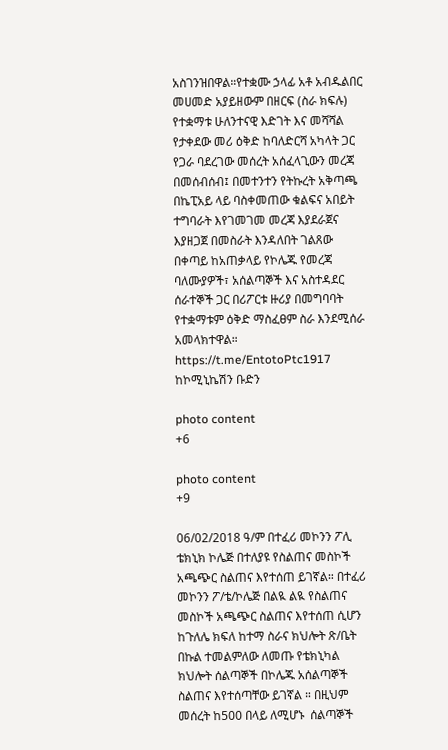አስገንዝበዋል።የተቋሙ ኃላፊ አቶ አብዱልበር መሀመድ አያይዘውም በዘርፍ (ስራ ክፍሉ) የተቋማቱ ሁለንተናዊ እድገት እና መሻሻል የታቀደው መሪ ዕቅድ ከባለድርሻ አካላት ጋር የጋራ ባደረገው መሰረት አሰፈላጊውን መረጃ በመሰብሰብ፤ በመተንተን የትኩረት አቅጣጫ በኬፒአይ ላይ ባስቀመጠው ቁልፍና አበይት ተግባራት እየገመገመ መረጃ እያደራጀና እያዘጋጀ በመስራት እንዳለበት ገልጸው በቀጣይ ከአጠቃላይ የኮሌጁ የመረጃ ባለሙያዎች፣ አሰልጣኞች እና አስተዳደር ሰራተኞች ጋር በሪፖርቱ ዙሪያ በመግባባት የተቋማቱም ዕቅድ ማስፈፀም ስራ እንደሚሰራ አመላክተዋል።                   https://t.me/EntotoPtc1917 ከኮሚኒኬሽን ቡድን

photo content
+6

photo content
+9

06/02/2018 ዓ/ም በተፈሪ መኮንን ፖሊ ቴክኒክ ኮሌጅ በተለያዩ የስልጠና መስኮች አጫጭር ስልጠና እየተሰጠ ይገኛል። በተፈሪ መኮንን ፖ/ቴ/ኮሌጅ በልዪ ልዪ የስልጠና መስኮች አጫጭር ስልጠና እየተሰጠ ሲሆን ከጉለሌ ክፍለ ከተማ ስራና ክህሎት ጽ/ቤት በኩል ተመልምለው ለመጡ የቴክኒካል ክህሎት ሰልጣኞች በኮሌጁ አሰልጣኞች ስልጠና እየተሰጣቸው ይገኛል ። በዚህም መሰረት ከ500 በላይ ለሚሆኑ  ሰልጣኞች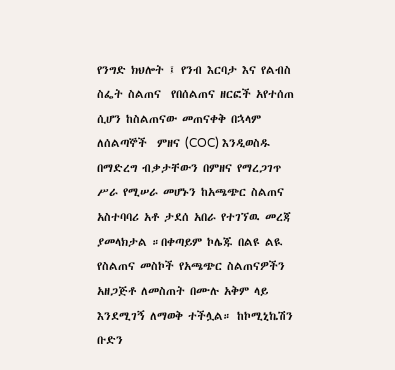የንግድ ክህሎት ፤ የንብ እርባታ እና የልብስ ስፌት ስልጠና  የበሰልጠና ዘርፎች አየተሰጠ ሲሆን ከስልጠናው መጠናቀቅ በኋላም ለሰልጣኞች  ምዘና (COC) እንዲወስዱ በማድረግ ብቃታቸውን በምዘና የማረጋገጥ ሥራ የሚሠራ መሆኑን ከአጫጭር ስልጠና አስተባባሪ አቶ ታደሰ አበራ የተገኘዉ መረጃ ያመላክታል ።በቀጣይም ኮሌጁ በልዩ ልዪ የስልጠና መስኮች የአጫጭር ስልጠናዎችን አዘጋጅቶ ለመስጠት በሙሉ አቅም ላይ እንደሚገኝ ለማወቅ ተችሏል። ከኮሚኒኬሽን ቡድን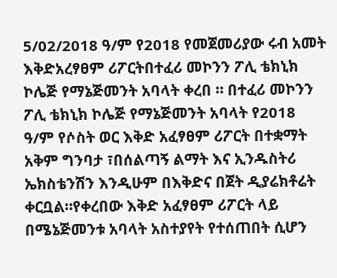5/02/2018 ዓ/ም የ2018 የመጀመሪያው ሩብ አመት እቅድአረፃፀም ሪፖርትበተፈሪ መኮንን ፖሊ ቴክኒክ ኮሌጅ የማኔጅመንት አባላት ቀረበ ። በተፈሪ መኮንን ፖሊ ቴክኒክ ኮሌጅ የማኔጅመንት አባላት የ2018 ዓ/ም የሶስት ወር እቅድ አፈፃፀም ሪፖርት በተቋማት አቅም ግንባታ ፣በሰልጣኝ ልማት እና ኢንዱስትሪ ኤክስቴንሽን እንዲሁም በእቅድና በጀት ዲያሬክቶሬት ቀርቧል።የቀረበው እቅድ አፈፃፀም ሪፖርት ላይ በሜኔጅመንቱ አባላት አስተያየት የተሰጠበት ሲሆን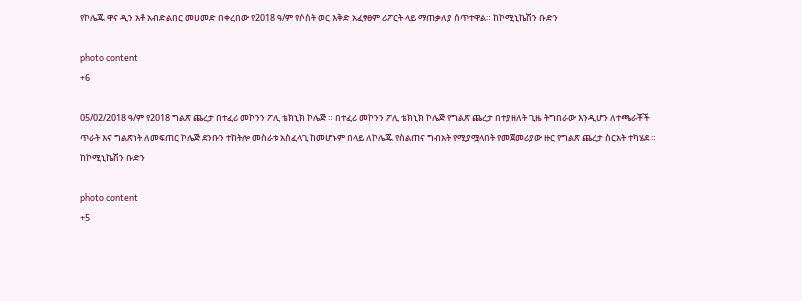የኮሌጁ ዋና ዲን አቶ አብድልበር መሀመድ በቀረበው የ2018 ዓ/ም የሶስት ወር እቅድ አፈፃፀም ሪፖርት ላይ ማጠቃለያ ሰጥተዋል። ከኮሚኒኬሽን ቡድን

photo content
+6

05/02/2018 ዓ/ም የ2018 ግልጽ ጨረታ በተፈሪ መኮንን ፖሊ ቴክኒክ ኮሌጅ ። በተፈሪ መኮንን ፖሊ ቴክኒክ ኮሌጅ የግልጽ ጨረታ በተያዘለት ጊዜ ትግበራው እንዲሆን ለተጫራቾች ጥራት እና ግልጽነት ለመፍጠር ኮሌጅ ደንቡን ተከትሎ መስራቱ አስፈላጊ ከመሆኑም በላይ ለኮሌጁ የስልጠና ግብአት የሚያሟላበት የመጀመሪያው ዙር የግልጽ ጨረታ ስርአት ተካሄደ ። ከኮሚኒኬሽን ቡድን

photo content
+5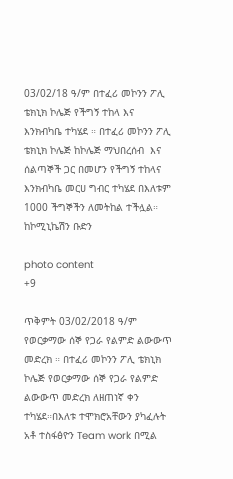03/02/18 ዓ/ም በተፈሪ መኮንን ፖሊ ቴክኒክ ኮሌጅ የችግኝ ተከላ እና እንክብካቤ ተካሄደ ። በተፈሪ መኮንን ፖሊ ቴክኒክ ኮሌጅ ከኮሌጅ ማህበረሰብ  እና ሰልጣኞች ጋር በመሆን የችግኝ ተከላና እንክብካቤ መርሀ ግብር ተካሄደ በእለቱም 1000 ችግኞችን ለመትከል ተችሏል። ከኮሚኒኬሽን ቡድን

photo content
+9

ጥቅምት 03/02/2018 ዓ/ም የወርቃማው ሰኞ የጋራ የልምድ ልውውጥ መድረክ ። በተፈሪ መኮንን ፖሊ ቴክኒክ ኮሌጅ የወርቃማው ሰኞ የጋራ የልምድ ልውውጥ መድረክ ለዘጠነኛ ቀን ተካሄደ።በእለቱ ተሞክሮአቸውን ያካፈሉት አቶ ተስፋፅዮን Team work በሚል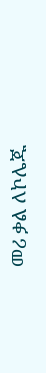መሪ ቃል ለኮሌጁ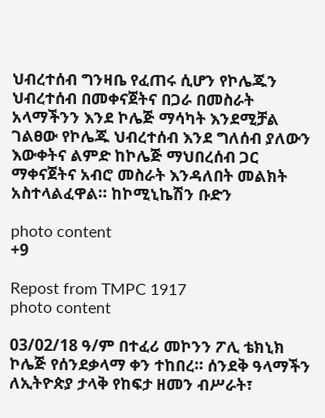ህብረተሰብ ግንዛቤ የፈጠሩ ሲሆን የኮሌጁን ህብረተሰብ በመቀናጀትና በጋራ በመስራት አላማችንን እንደ ኮሌጅ ማሳካት እንደሚቻል ገልፀው የኮሌጁ ህብረተሰብ እንደ ግለሰብ ያለውን እውቀትና ልምድ ከኮሌጅ ማህበረሰብ ጋር ማቀናጀትና አብሮ መስራት እንዳለበት መልክት አስተላልፈዋል። ከኮሚኒኬሽን ቡድን

photo content
+9

Repost from TMPC 1917
photo content

03/02/18 ዓ/ም በተፈሪ መኮንን ፖሊ ቴክኒክ ኮሌጅ የሰንደቃላማ ቀን ተከበረ። ሰንደቅ ዓላማችን ለኢትዮጵያ ታላቅ የከፍታ ዘመን ብሥራት፣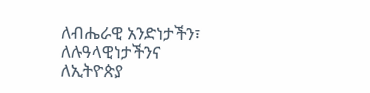ለብሔራዊ አንድነታችን፣ ለሉዓላዊነታችንና ለኢትዮጵያ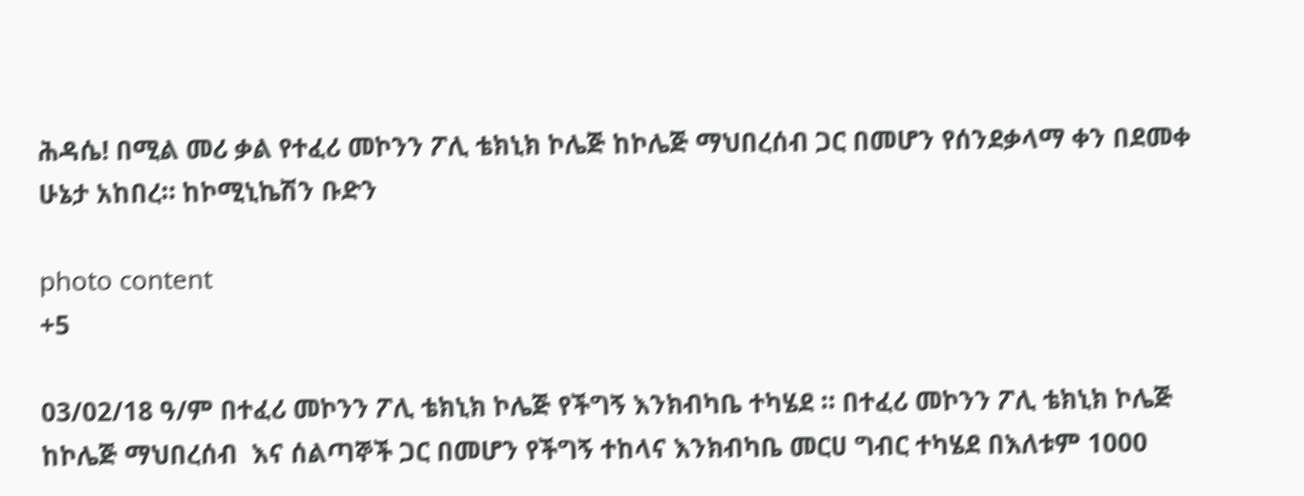ሕዳሴ! በሚል መሪ ቃል የተፈሪ መኮንን ፖሊ ቴክኒክ ኮሌጅ ከኮሌጅ ማህበረሰብ ጋር በመሆን የሰንደቃላማ ቀን በደመቀ ሁኔታ አከበረ። ከኮሚኒኬሽን ቡድን

photo content
+5

03/02/18 ዓ/ም በተፈሪ መኮንን ፖሊ ቴክኒክ ኮሌጅ የችግኝ እንክብካቤ ተካሄደ ። በተፈሪ መኮንን ፖሊ ቴክኒክ ኮሌጅ ከኮሌጅ ማህበረሰብ  እና ሰልጣኞች ጋር በመሆን የችግኝ ተከላና እንክብካቤ መርሀ ግብር ተካሄደ በእለቱም 1000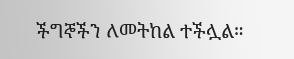ችግኞችን ለመትከል ተችሏል።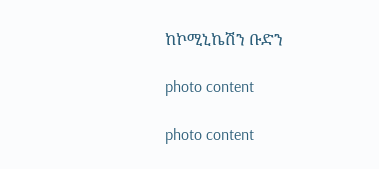ከኮሚኒኬሽን ቡድን

photo content

photo content